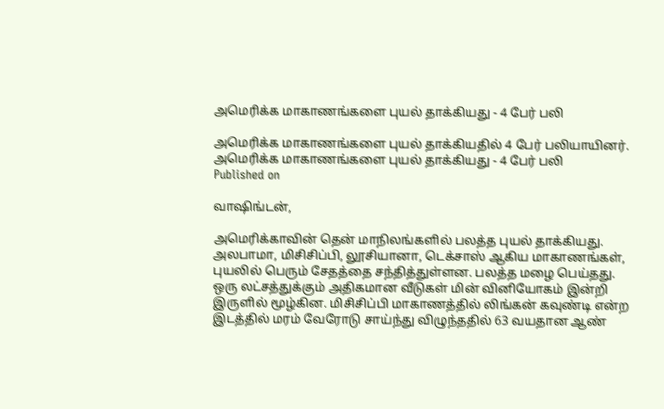அமெரிக்க மாகாணங்களை புயல் தாக்கியது - 4 பேர் பலி

அமெரிக்க மாகாணங்களை புயல் தாக்கியதில் 4 பேர் பலியாயினர்.
அமெரிக்க மாகாணங்களை புயல் தாக்கியது - 4 பேர் பலி
Published on

வாஷிங்டன்,

அமெரிக்காவின் தென் மாநிலங்களில் பலத்த புயல் தாக்கியது. அலபாமா, மிசிசிப்பி, லூசியானா, டெக்சாஸ் ஆகிய மாகாணங்கள், புயலில் பெரும் சேதத்தை சந்தித்துள்ளன. பலத்த மழை பெய்தது. ஒரு லட்சத்துக்கும் அதிகமான வீடுகள் மின் வினியோகம் இன்றி இருளில் மூழ்கின. மிசிசிப்பி மாகாணத்தில் லிங்கன் கவுண்டி என்ற இடத்தில் மரம் வேரோடு சாய்ந்து விழுந்ததில் 63 வயதான ஆண்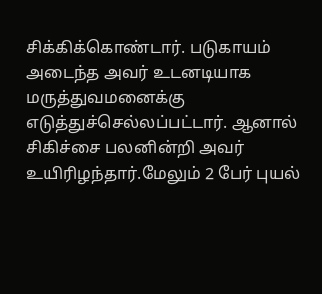சிக்கிக்கொண்டார். படுகாயம் அடைந்த அவர் உடனடியாக மருத்துவமனைக்கு எடுத்துச்செல்லப்பட்டார். ஆனால் சிகிச்சை பலனின்றி அவர் உயிரிழந்தார்.மேலும் 2 பேர் புயல்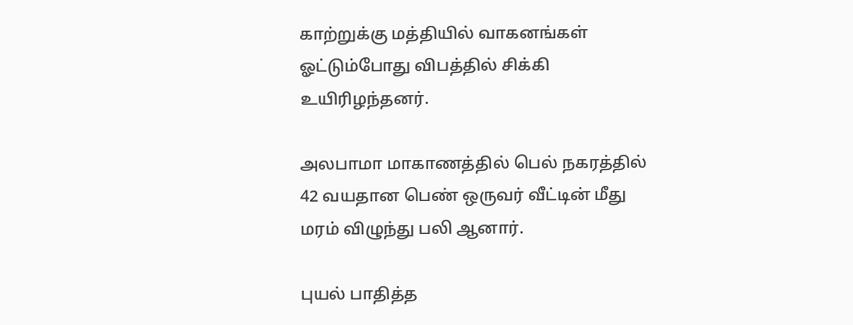காற்றுக்கு மத்தியில் வாகனங்கள் ஓட்டும்போது விபத்தில் சிக்கி உயிரிழந்தனர்.

அலபாமா மாகாணத்தில் பெல் நகரத்தில் 42 வயதான பெண் ஒருவர் வீட்டின் மீது மரம் விழுந்து பலி ஆனார்.

புயல் பாதித்த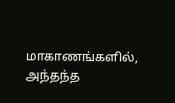மாகாணங்களில், அந்தந்த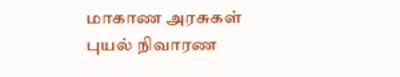மாகாண அரசுகள் புயல் நிவாரண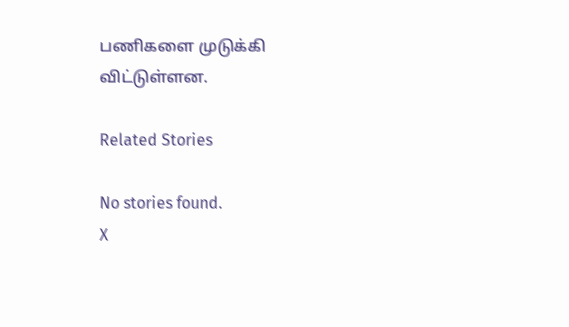பணிகளை முடுக்கி விட்டுள்ளன.

Related Stories

No stories found.
X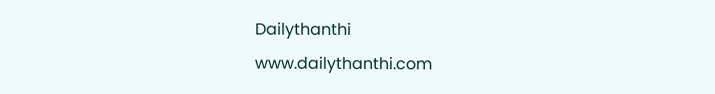Dailythanthi
www.dailythanthi.com